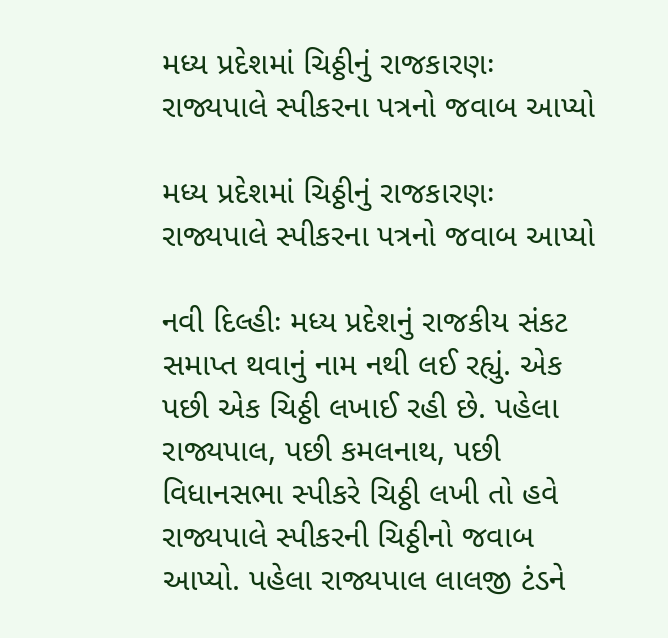મધ્ય પ્રદેશમાં ચિઠ્ઠીનું રાજકારણઃ રાજ્યપાલે સ્પીકરના પત્રનો જવાબ આપ્યો

મધ્ય પ્રદેશમાં ચિઠ્ઠીનું રાજકારણઃ રાજ્યપાલે સ્પીકરના પત્રનો જવાબ આપ્યો

નવી દિલ્હીઃ મધ્ય પ્રદેશનું રાજકીય સંકટ સમાપ્ત થવાનું નામ નથી લઈ રહ્યું. એક પછી એક ચિઠ્ઠી લખાઈ રહી છે. પહેલા રાજ્યપાલ, પછી કમલનાથ, પછી વિધાનસભા સ્પીકરે ચિઠ્ઠી લખી તો હવે રાજ્યપાલે સ્પીકરની ચિઠ્ઠીનો જવાબ આપ્યો. પહેલા રાજ્યપાલ લાલજી ટંડને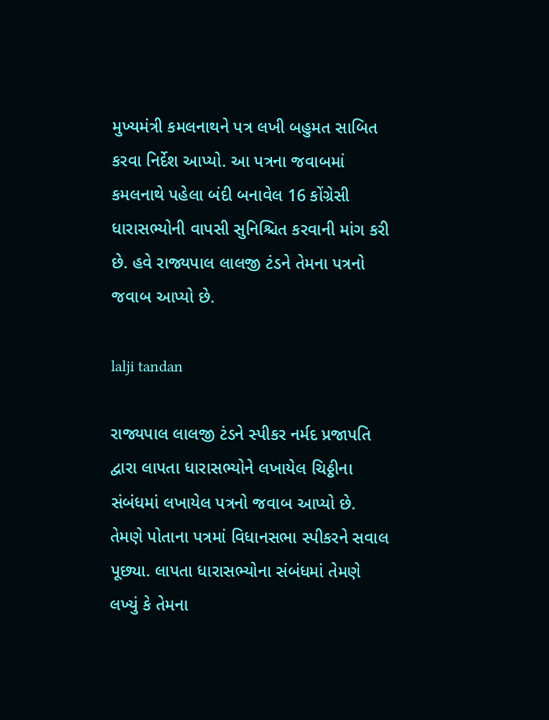મુખ્યમંત્રી કમલનાથને પત્ર લખી બહુમત સાબિત કરવા નિર્દેશ આપ્યો. આ પત્રના જવાબમાં કમલનાથે પહેલા બંદી બનાવેલ 16 કોંગ્રેસી ધારાસભ્યોની વાપસી સુનિશ્ચિત કરવાની માંગ કરી છે. હવે રાજ્યપાલ લાલજી ટંડને તેમના પત્રનો જવાબ આપ્યો છે.

lalji tandan

રાજ્યપાલ લાલજી ટંડને સ્પીકર નર્મદ પ્રજાપતિ દ્વારા લાપતા ધારાસભ્યોને લખાયેલ ચિઠ્ઠીના સંબંધમાં લખાયેલ પત્રનો જવાબ આપ્યો છે. તેમણે પોતાના પત્રમાં વિધાનસભા સ્પીકરને સવાલ પૂછ્યા. લાપતા ધારાસભ્યોના સંબંધમાં તેમણે લખ્યું કે તેમના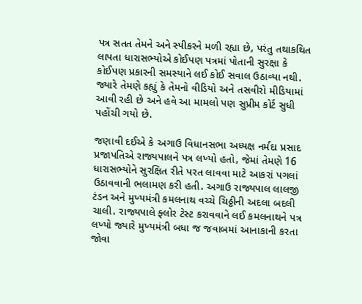પત્ર સતત તેમને અને સ્પીકરને મળી રહ્યા છે, પરંતુ તથાકથિત લાપતા ધારાસભ્યોએ કોઈપણ પત્રમાં પોતાની સુરક્ષા કે કોઈપણ પ્રકારની સમસ્યાને લઈ કોઈ સવાલ ઉઠાવ્યા નથી. જ્યારે તેમણે કહ્યું કે તેમનો વીડિયો અને તસવીરો મીડિયામાં આવી રહી છે અને હવે આ મામલો પણ સુપ્રીમ કોર્ટ સુધી પહોંચી ગયો છે.

જણાવી દઈએ કે અગાઉ વિધાનસભા અધ્યક્ષ નર્મદા પ્રસાદ પ્રજાપતિએ રાજ્યપાલને પત્ર લખ્યો હતો, જેમાં તેમણે 16 ધારાસભ્યોને સુરક્ષિત રીતે પરત લાવવા માટે આકરાં પગલાં ઉઠાવવાની ભલામણ કરી હતી. અગાઉ રાજ્યપાલ લાલજી ટંડન અને મુખ્યમંત્રી કમલનાથ વચ્ચે ચિઠ્ઠીની અદલા બદલી ચાલી. રાજ્યપાલે ફ્લોર ટેસ્ટ કરાવવાને લઈ કમલનાથને પત્ર લખ્યો જ્યારે મુખ્યમંત્રી બધા જ જવાબમાં આનાકાની કરતા જોવા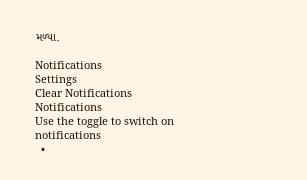મળ્યા.

Notifications
Settings
Clear Notifications
Notifications
Use the toggle to switch on notifications
  •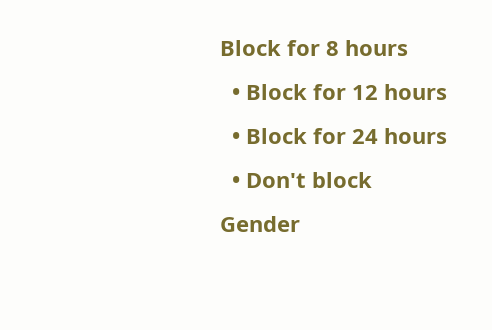Block for 8 hours
  • Block for 12 hours
  • Block for 24 hours
  • Don't block
Gender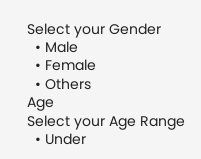Select your Gender
  • Male
  • Female
  • Others
Age
Select your Age Range
  • Under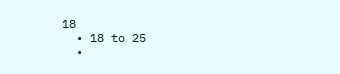18
  • 18 to 25
  •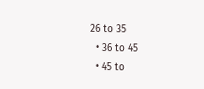26 to 35
  • 36 to 45
  • 45 to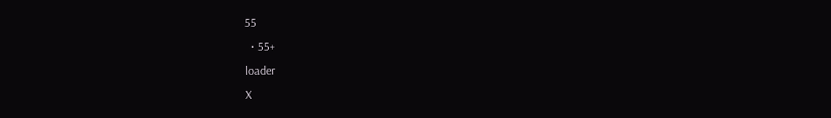55
  • 55+
loader
X